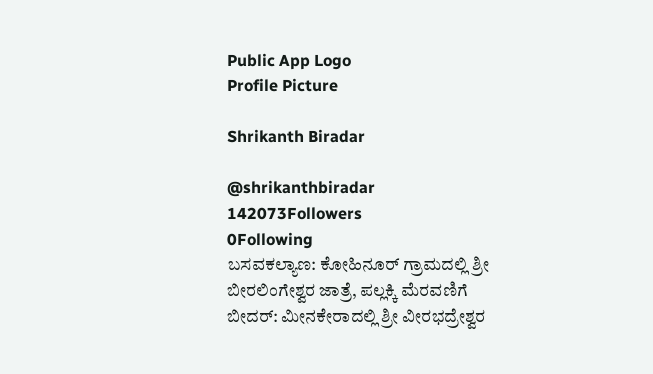Public App Logo
Profile Picture

Shrikanth Biradar

@shrikanthbiradar
142073Followers
0Following
ಬಸವಕಲ್ಯಾಣ: ಕೋಹಿನೂರ್ ಗ್ರಾಮದಲ್ಲಿ ಶ್ರೀ ಬೀರಲಿಂಗೇಶ್ವರ ಜಾತ್ರೆ, ಪಲ್ಲಕ್ಕಿ ಮೆರವಣಿಗೆ
ಬೀದರ್: ಮೀನಕೇರಾದಲ್ಲಿ ಶ್ರೀ ವೀರಭದ್ರೇಶ್ವರ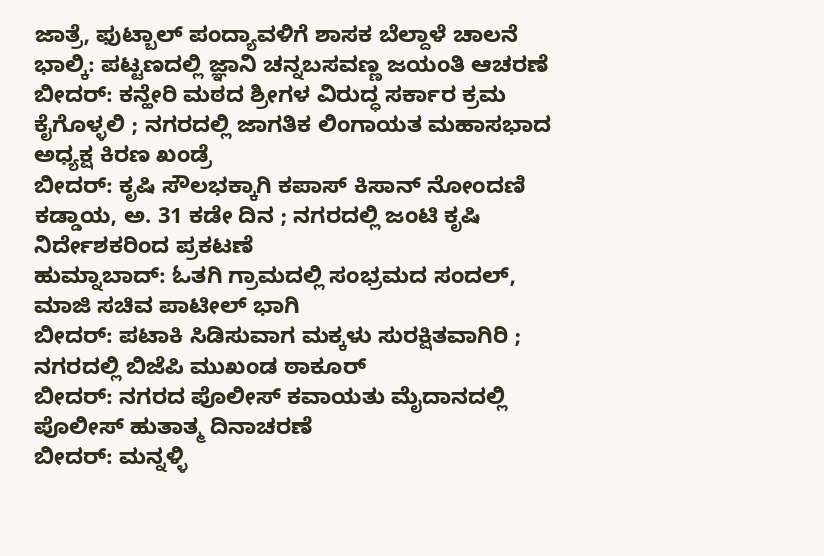ಜಾತ್ರೆ, ಫುಟ್ಬಾಲ್ ಪಂದ್ಯಾವಳಿಗೆ ಶಾಸಕ ಬೆಲ್ದಾಳೆ ಚಾಲನೆ
ಭಾಲ್ಕಿ: ಪಟ್ಟಣದಲ್ಲಿ ಜ್ಞಾನಿ ಚನ್ನಬಸವಣ್ಣ ಜಯಂತಿ ಆಚರಣೆ
ಬೀದರ್: ಕನ್ಹೇರಿ ಮಠದ ಶ್ರೀಗಳ ವಿರುದ್ಧ ಸರ್ಕಾರ ಕ್ರಮ ಕೈಗೊಳ್ಳಲಿ ; ನಗರದಲ್ಲಿ ಜಾಗತಿಕ ಲಿಂಗಾಯತ ಮಹಾಸಭಾದ ಅಧ್ಯಕ್ಷ ಕಿರಣ ಖಂಡ್ರೆ
ಬೀದರ್: ಕೃಷಿ ಸೌಲಭಕ್ಕಾಗಿ ಕಪಾಸ್ ಕಿಸಾನ್ ನೋಂದಣಿ ಕಡ್ಡಾಯ, ಅ. 31 ಕಡೇ ದಿನ ; ನಗರದಲ್ಲಿ ಜಂಟಿ ಕೃಷಿ ನಿರ್ದೇಶಕರಿಂದ ಪ್ರಕಟಣೆ
ಹುಮ್ನಾಬಾದ್: ಓತಗಿ ಗ್ರಾಮದಲ್ಲಿ ಸಂಭ್ರಮದ ಸಂದಲ್, ಮಾಜಿ ಸಚಿವ ಪಾಟೀಲ್ ಭಾಗಿ
ಬೀದರ್: ಪಟಾಕಿ ಸಿಡಿಸುವಾಗ ಮಕ್ಕಳು ಸುರಕ್ಷಿತವಾಗಿರಿ ; ನಗರದಲ್ಲಿ ಬಿಜೆಪಿ ಮುಖಂಡ ಠಾಕೂರ್
ಬೀದರ್: ನಗರದ ಪೊಲೀಸ್ ಕವಾಯತು ಮೈದಾನದಲ್ಲಿ ಪೊಲೀಸ್ ಹುತಾತ್ಮ ದಿನಾಚರಣೆ
ಬೀದರ್: ಮನ್ನಳ್ಳಿ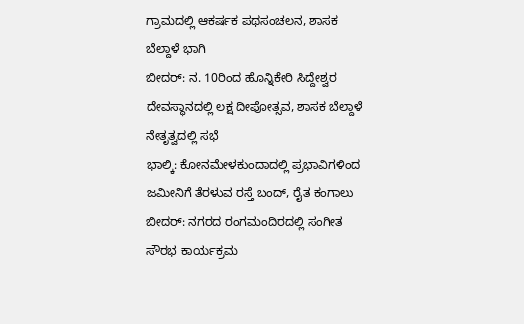ಗ್ರಾಮದಲ್ಲಿ ಆಕರ್ಷಕ ಪಥಸಂಚಲನ, ಶಾಸಕ ಬೆಲ್ದಾಳೆ ಭಾಗಿ
ಬೀದರ್: ನ. 10ರಿಂದ ಹೊನ್ನಿಕೇರಿ ಸಿದ್ದೇಶ್ವರ ದೇವಸ್ಥಾನದಲ್ಲಿ ಲಕ್ಷ ದೀಪೋತ್ಸವ, ಶಾಸಕ ಬೆಲ್ದಾಳೆ ನೇತೃತ್ವದಲ್ಲಿ ಸಭೆ
ಭಾಲ್ಕಿ: ಕೋನಮೇಳಕುಂದಾದಲ್ಲಿ ಪ್ರಭಾವಿಗಳಿಂದ ಜಮೀನಿಗೆ ತೆರಳುವ ರಸ್ತೆ ಬಂದ್, ರೈತ ಕಂಗಾಲು
ಬೀದರ್: ನಗರದ ರಂಗಮಂದಿರದಲ್ಲಿ ಸಂಗೀತ ಸೌರಭ ಕಾರ್ಯಕ್ರಮ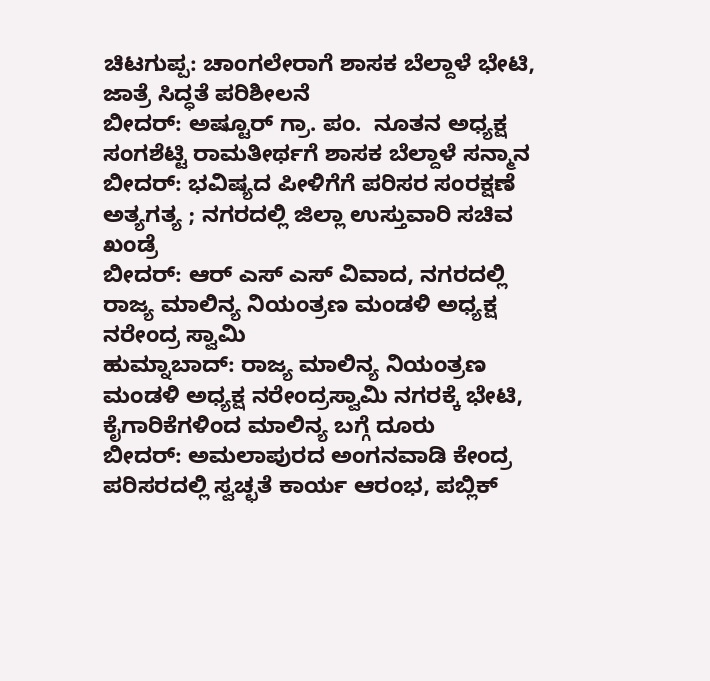ಚಿಟಗುಪ್ಪ: ಚಾಂಗಲೇರಾಗೆ ಶಾಸಕ ಬೆಲ್ದಾಳೆ ಭೇಟಿ, ಜಾತ್ರೆ ಸಿದ್ಧತೆ ಪರಿಶೀಲನೆ
ಬೀದರ್: ಅಷ್ಟೂರ್ ಗ್ರಾ. ಪಂ.  ನೂತನ ಅಧ್ಯಕ್ಷ ಸಂಗಶೆಟ್ಟಿ ರಾಮತೀರ್ಥಗೆ ಶಾಸಕ ಬೆಲ್ದಾಳೆ ಸನ್ಮಾನ
ಬೀದರ್: ಭವಿಷ್ಯದ ಪೀಳಿಗೆಗೆ ಪರಿಸರ ಸಂರಕ್ಷಣೆ ಅತ್ಯಗತ್ಯ ; ನಗರದಲ್ಲಿ ಜಿಲ್ಲಾ ಉಸ್ತುವಾರಿ ಸಚಿವ ಖಂಡ್ರೆ
ಬೀದರ್: ಆರ್ ಎಸ್ ಎಸ್ ವಿವಾದ, ನಗರದಲ್ಲಿ ರಾಜ್ಯ ಮಾಲಿನ್ಯ ನಿಯಂತ್ರಣ ಮಂಡಳಿ ಅಧ್ಯಕ್ಷ ನರೇಂದ್ರ ಸ್ವಾಮಿ
ಹುಮ್ನಾಬಾದ್: ರಾಜ್ಯ ಮಾಲಿನ್ಯ ನಿಯಂತ್ರಣ ಮಂಡಳಿ ಅಧ್ಯಕ್ಷ ನರೇಂದ್ರಸ್ವಾಮಿ ನಗರಕ್ಕೆ ಭೇಟಿ, ಕೈಗಾರಿಕೆಗಳಿಂದ ಮಾಲಿನ್ಯ ಬಗ್ಗೆ ದೂರು
ಬೀದರ್: ಅಮಲಾಪುರದ ಅಂಗನವಾಡಿ ಕೇಂದ್ರ ಪರಿಸರದಲ್ಲಿ ಸ್ವಚ್ಛತೆ ಕಾರ್ಯ ಆರಂಭ, ಪಬ್ಲಿಕ್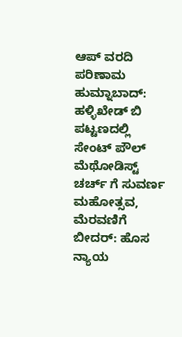ಆಪ್ ವರದಿ ಪರಿಣಾಮ
ಹುಮ್ನಾಬಾದ್: ಹಳ್ಳಿಖೇಡ್ ಬಿ ಪಟ್ಟಣದಲ್ಲಿ ಸೇಂಟ್ ಪೌಲ್ ಮೆಥೋಡಿಸ್ಟ್ ಚರ್ಚ್ ಗೆ ಸುವರ್ಣ ಮಹೋತ್ಸವ, ಮೆರವಣಿಗೆ
ಬೀದರ್: ಹೊಸ ನ್ಯಾಯ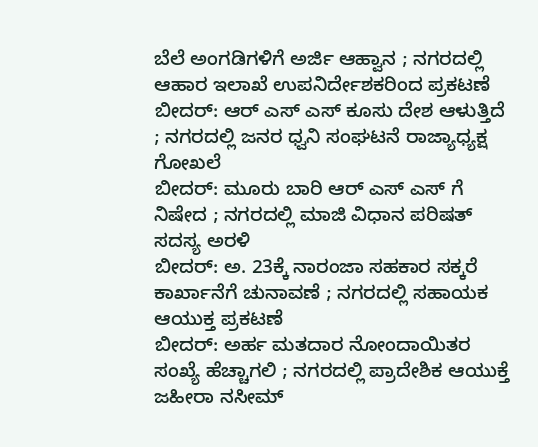ಬೆಲೆ ಅಂಗಡಿಗಳಿಗೆ ಅರ್ಜಿ ಆಹ್ವಾನ ; ನಗರದಲ್ಲಿ ಆಹಾರ ಇಲಾಖೆ ಉಪನಿರ್ದೇಶಕರಿಂದ ಪ್ರಕಟಣೆ
ಬೀದರ್: ಆರ್ ಎಸ್ ಎಸ್ ಕೂಸು ದೇಶ ಆಳುತ್ತಿದೆ ; ನಗರದಲ್ಲಿ ಜನರ ಧ್ವನಿ ಸಂಘಟನೆ ರಾಜ್ಯಾಧ್ಯಕ್ಷ ಗೋಖಲೆ
ಬೀದರ್: ಮೂರು ಬಾರಿ ಆರ್ ಎಸ್ ಎಸ್ ಗೆ ನಿಷೇದ ; ನಗರದಲ್ಲಿ ಮಾಜಿ ವಿಧಾನ ಪರಿಷತ್ ಸದಸ್ಯ ಅರಳಿ
ಬೀದರ್: ಅ. 23ಕ್ಕೆ ನಾರಂಜಾ ಸಹಕಾರ ಸಕ್ಕರೆ ಕಾರ್ಖಾನೆಗೆ ಚುನಾವಣೆ ; ನಗರದಲ್ಲಿ ಸಹಾಯಕ ಆಯುಕ್ತ ಪ್ರಕಟಣೆ
ಬೀದರ್: ಅರ್ಹ ಮತದಾರ ನೋಂದಾಯಿತರ ಸಂಖ್ಯೆ ಹೆಚ್ಚಾಗಲಿ ; ನಗರದಲ್ಲಿ ಪ್ರಾದೇಶಿಕ ಆಯುಕ್ತೆ ಜಹೀರಾ ನಸೀಮ್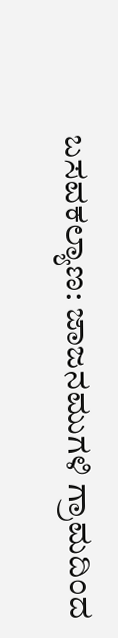ಬಸವಕಲ್ಯಾಣ: ಜಾಜನಮುಗಳಿ ಗ್ರಾಮದಿಂದ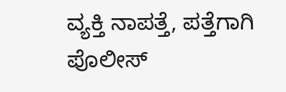ವ್ಯಕ್ತಿ ನಾಪತ್ತೆ, ಪತ್ತೆಗಾಗಿ ಪೊಲೀಸ್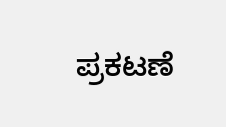ಪ್ರಕಟಣೆ